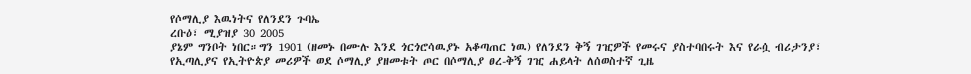የሶማሊያ እዉነትና የለንደን ጉባኤ
ረቡዕ፣ ሚያዝያ 30 2005
ያኔም ግንቦት ነበር።ግን 1901 (ዘመኑ በሙሉ እንደ ጎርጎሮሳዉያኑ አቆጣጠር ነዉ) የለንደን ቅኝ ገዢዎች የመሩና ያስተባበሩት እና የራሷ ብሪታንያ፣ የኢጣሊያና የኢትዮጵያ መሪዎች ወደ ሶማሊያ ያዘመቱት ጦር በሶማሊያ ፀረ-ቅኝ ገዢ ሐይላት ለሰወስተኛ ጊዜ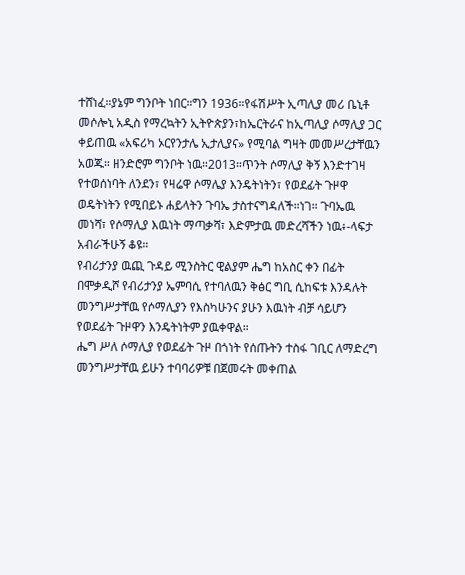ተሸነፈ።ያኔም ግንቦት ነበር።ግን 1936።የፋሽሥት ኢጣሊያ መሪ ቤኒቶ መሶሎኒ አዲስ የማረኳትን ኢትዮጵያን፣ከኤርትራና ከኢጣሊያ ሶማሊያ ጋር ቀይጠዉ «አፍሪካ ኦርየንታሌ ኢታሊያና» የሚባል ግዛት መመሥረታቸዉን አወጁ። ዘንድሮም ግንቦት ነዉ።2013።ጥንት ሶማሊያ ቅኝ እንድተገዛ የተወሰነባት ለንደን፣ የዛሬዋ ሶማሌያ እንዴትነትን፣ የወደፊት ጉዞዋ ወዴትነትን የሚበይኑ ሐይላትን ጉባኤ ታስተናግዳለች።ነገ። ጉባኤዉ መነሻ፣ የሶማሊያ እዉነት ማጣቃሻ፣ እድምታዉ መድረሻችን ነዉ፥-ላፍታ አብራችሁኝ ቆዩ።
የብሪታንያ ዉጪ ጉዳይ ሚንስትር ዊልያም ሔግ ከአስር ቀን በፊት በሞቃዲሾ የብሪታንያ ኤምባሲ የተባለዉን ቅፅር ግቢ ሲከፍቱ እንዳሉት መንግሥታቸዉ የሶማሊያን የእስካሁንና ያሁን እዉነት ብቻ ሳይሆን የወደፊት ጉዞዋን እንዴትነትም ያዉቀዋል።
ሔግ ሥለ ሶማሊያ የወደፊት ጉዞ በጎነት የሰጡትን ተስፋ ገቢር ለማድረግ መንግሥታቸዉ ይሁን ተባባሪዎቹ በጀመሩት መቀጠል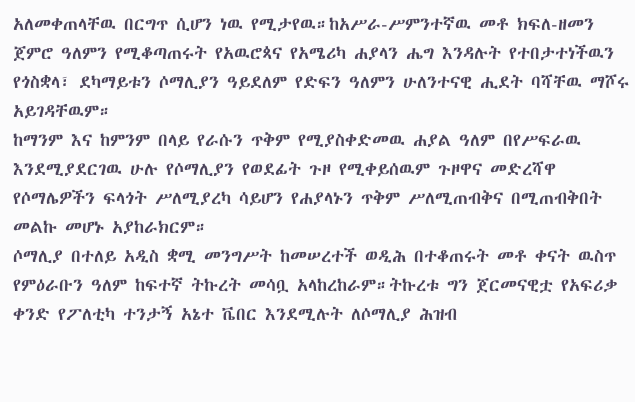አለመቀጠላቸዉ በርግጥ ሲሆን ነዉ የሚታየዉ።ከአሥራ-ሥምንተኛዉ መቶ ክፍለ-ዘመን ጀምሮ ዓለምን የሚቆጣጠሩት የአዉሮጳና የአሜሪካ ሐያላን ሔግ እንዳሉት የተበታተነችዉን የጎስቋላ፣ ደካማይቱን ሶማሊያን ዓይደለም የድፍን ዓለምን ሁለንተናዊ ሒደት ባሻቸዉ ማሾሩ አይገዳቸዉም።
ከማንም እና ከምንም በላይ የራሱን ጥቅም የሚያስቀድመዉ ሐያል ዓለም በየሥፍራዉ እንደሚያደርገዉ ሁሉ የሶማሊያን የወደፊት ጉዞ የሚቀይሰዉም ጉዞዋና መድረሻዋ የሶማሌዎችን ፍላጎት ሥለሚያረካ ሳይሆን የሐያላኑን ጥቅም ሥለሚጠብቅና በሚጠብቅበት መልኩ መሆኑ አያከራክርም።
ሶማሊያ በተለይ አዲስ ቋሚ መንግሥት ከመሠረተች ወዲሕ በተቆጠሩት መቶ ቀናት ዉስጥ የምዕራቡን ዓለም ከፍተኛ ትኩረት መሳቧ አላከረከራም።ትኩረቱ ግን ጀርመናዊቷ የአፍሪቃ ቀንድ የፖለቲካ ተንታኝ አኔተ ቬበር እንደሚሉት ለሶማሊያ ሕዝብ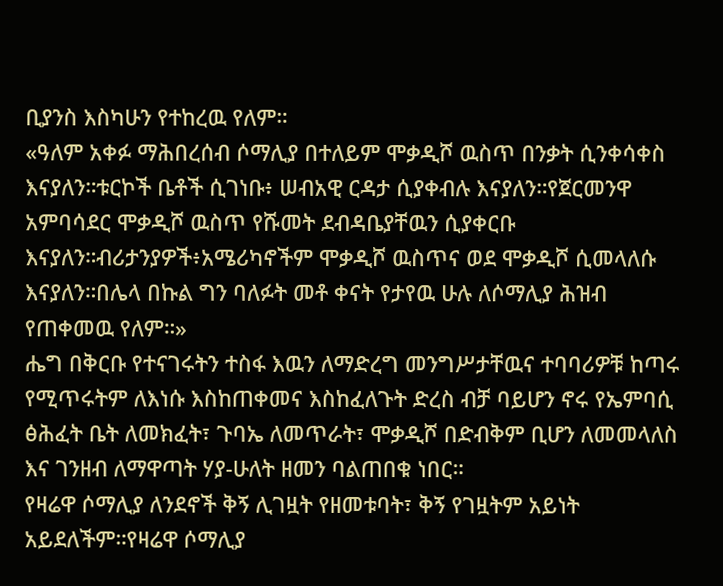ቢያንስ እስካሁን የተከረዉ የለም።
«ዓለም አቀፉ ማሕበረሰብ ሶማሊያ በተለይም ሞቃዲሾ ዉስጥ በንቃት ሲንቀሳቀስ እናያለን።ቱርኮች ቤቶች ሲገነቡ፥ ሠብአዊ ርዳታ ሲያቀብሉ እናያለን።የጀርመንዋ አምባሳደር ሞቃዲሾ ዉስጥ የሹመት ደብዳቤያቸዉን ሲያቀርቡ እናያለን።ብሪታንያዎች፥አሜሪካኖችም ሞቃዲሾ ዉስጥና ወደ ሞቃዲሾ ሲመላለሱ እናያለን።በሌላ በኩል ግን ባለፉት መቶ ቀናት የታየዉ ሁሉ ለሶማሊያ ሕዝብ የጠቀመዉ የለም።»
ሔግ በቅርቡ የተናገሩትን ተስፋ እዉን ለማድረግ መንግሥታቸዉና ተባባሪዎቹ ከጣሩ የሚጥሩትም ለእነሱ እስከጠቀመና እስከፈለጉት ድረስ ብቻ ባይሆን ኖሩ የኤምባሲ ፅሕፈት ቤት ለመክፈት፣ ጉባኤ ለመጥራት፣ ሞቃዲሾ በድብቅም ቢሆን ለመመላለስ እና ገንዘብ ለማዋጣት ሃያ-ሁለት ዘመን ባልጠበቁ ነበር።
የዛሬዋ ሶማሊያ ለንደኖች ቅኝ ሊገዟት የዘመቱባት፣ ቅኝ የገዟትም አይነት አይደለችም።የዛሬዋ ሶማሊያ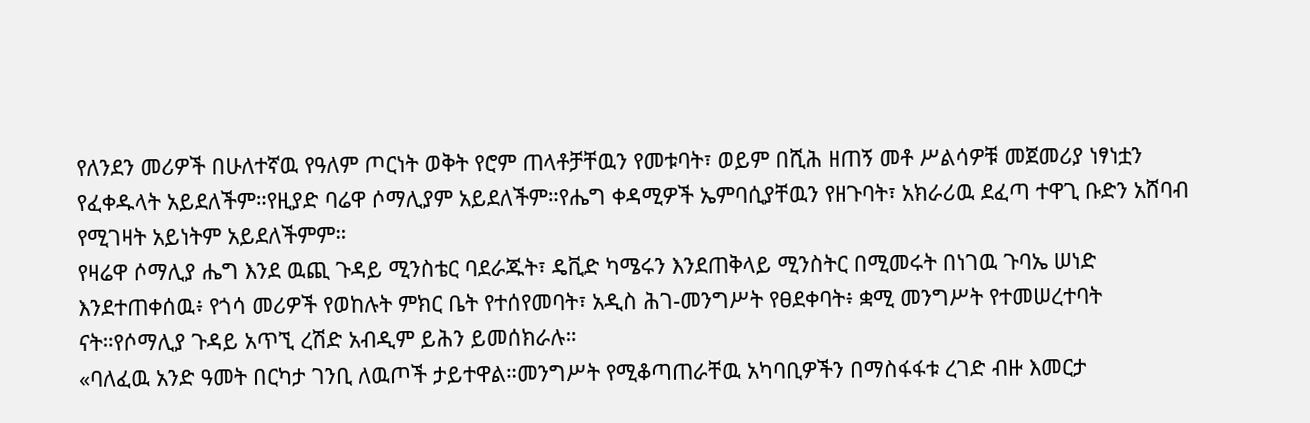የለንደን መሪዎች በሁለተኛዉ የዓለም ጦርነት ወቅት የሮም ጠላቶቻቸዉን የመቱባት፣ ወይም በሺሕ ዘጠኝ መቶ ሥልሳዎቹ መጀመሪያ ነፃነቷን የፈቀዱላት አይደለችም።የዚያድ ባሬዋ ሶማሊያም አይደለችም።የሔግ ቀዳሚዎች ኤምባሲያቸዉን የዘጉባት፣ አክራሪዉ ደፈጣ ተዋጊ ቡድን አሸባብ የሚገዛት አይነትም አይደለችምም።
የዛሬዋ ሶማሊያ ሔግ እንደ ዉጪ ጉዳይ ሚንስቴር ባደራጁት፣ ዴቪድ ካሜሩን እንደጠቅላይ ሚንስትር በሚመሩት በነገዉ ጉባኤ ሠነድ እንደተጠቀሰዉ፥ የጎሳ መሪዎች የወከሉት ምክር ቤት የተሰየመባት፣ አዲስ ሕገ-መንግሥት የፀደቀባት፥ ቋሚ መንግሥት የተመሠረተባት ናት።የሶማሊያ ጉዳይ አጥኚ ረሽድ አብዲም ይሕን ይመሰክራሉ።
«ባለፈዉ አንድ ዓመት በርካታ ገንቢ ለዉጦች ታይተዋል።መንግሥት የሚቆጣጠራቸዉ አካባቢዎችን በማስፋፋቱ ረገድ ብዙ እመርታ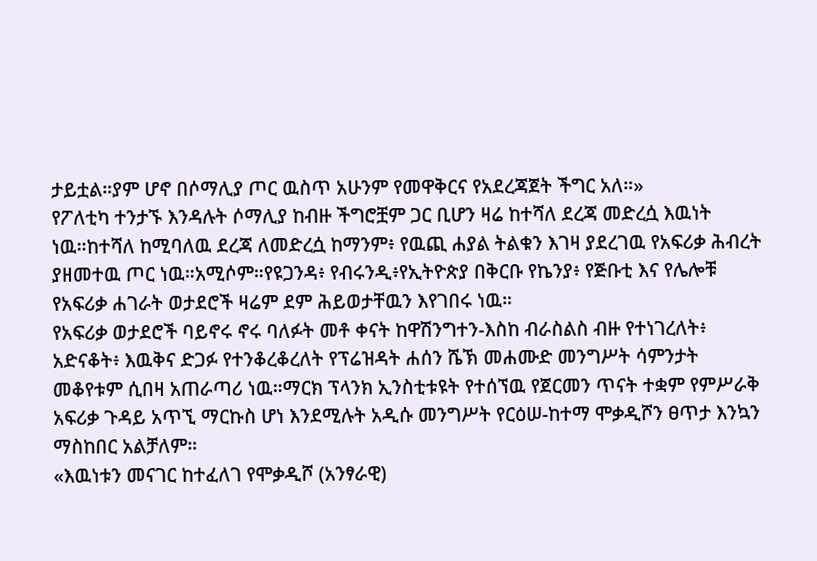ታይቷል።ያም ሆኖ በሶማሊያ ጦር ዉስጥ አሁንም የመዋቅርና የአደረጃጀት ችግር አለ።»
የፖለቲካ ተንታኙ እንዳሉት ሶማሊያ ከብዙ ችግሮቿም ጋር ቢሆን ዛሬ ከተሻለ ደረጃ መድረሷ እዉነት ነዉ።ከተሻለ ከሚባለዉ ደረጃ ለመድረሷ ከማንም፥ የዉጪ ሐያል ትልቁን እገዛ ያደረገዉ የአፍሪቃ ሕብረት ያዘመተዉ ጦር ነዉ።አሚሶም።የዩጋንዳ፥ የብሩንዲ፥የኢትዮጵያ በቅርቡ የኬንያ፥ የጅቡቲ እና የሌሎቹ የአፍሪቃ ሐገራት ወታደሮች ዛሬም ደም ሕይወታቸዉን እየገበሩ ነዉ።
የአፍሪቃ ወታደሮች ባይኖሩ ኖሩ ባለፉት መቶ ቀናት ከዋሽንግተን-እስከ ብራስልስ ብዙ የተነገረለት፥ አድናቆት፥ እዉቅና ድጋፉ የተንቆረቆረለት የፕሬዝዳት ሐሰን ሼኽ መሐሙድ መንግሥት ሳምንታት መቆየቱም ሲበዛ አጠራጣሪ ነዉ።ማርክ ፕላንክ ኢንስቲቱዩት የተሰኘዉ የጀርመን ጥናት ተቋም የምሥራቅ አፍሪቃ ጉዳይ አጥኚ ማርኩስ ሆነ እንደሚሉት አዲሱ መንግሥት የርዕሠ-ከተማ ሞቃዲሾን ፀጥታ እንኳን ማስከበር አልቻለም።
«እዉነቱን መናገር ከተፈለገ የሞቃዲሾ (አንፃራዊ)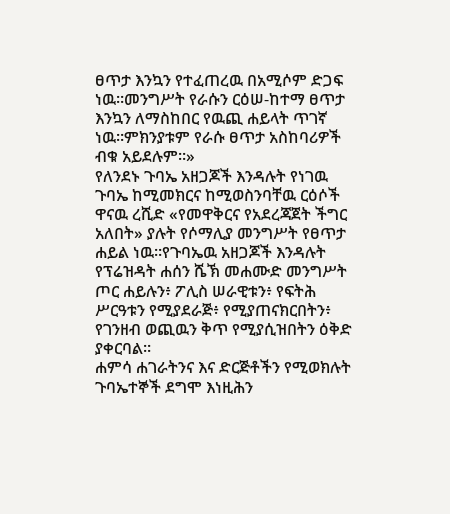ፀጥታ እንኳን የተፈጠረዉ በአሚሶም ድጋፍ ነዉ።መንግሥት የራሱን ርዕሠ-ከተማ ፀጥታ እንኳን ለማስከበር የዉጪ ሐይላት ጥገኛ ነዉ።ምክንያቱም የራሱ ፀጥታ አስከባሪዎች ብቁ አይደሉም።»
የለንደኑ ጉባኤ አዘጋጆች እንዳሉት የነገዉ ጉባኤ ከሚመክርና ከሚወስንባቸዉ ርዕሶች ዋናዉ ረሺድ «የመዋቅርና የአደረጃጀት ችግር አለበት» ያሉት የሶማሊያ መንግሥት የፀጥታ ሐይል ነዉ።የጉባኤዉ አዘጋጆች እንዳሉት የፕሬዝዳት ሐሰን ሼኽ መሐሙድ መንግሥት ጦር ሐይሉን፥ ፖሊስ ሠራዊቱን፥ የፍትሕ ሥርዓቱን የሚያደራጅ፥ የሚያጠናክርበትን፥ የገንዘብ ወጪዉን ቅጥ የሚያሲዝበትን ዕቅድ ያቀርባል።
ሐምሳ ሐገራትንና እና ድርጅቶችን የሚወክሉት ጉባኤተኞች ደግሞ እነዚሕን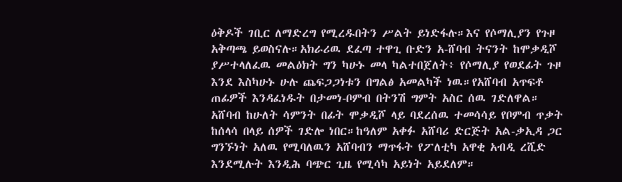ዕቅዶች ገቢር ለማድረግ የሚረዱበትን ሥልት ይነድፋሉ።እና የሶማሊያን የጉዞ አቅጣጫ ይወስናሉ።አክራሪዉ ደፈጣ ተዋጊ ቡድን አ-ሸባብ ትናንት ከሞቃዲሾ ያሥተላለፈዉ መልዕክት ግን ካሁኑ መላ ካልተበጀለት፥ የሶማሊያ የወደፊት ጉዞ እንደ እስካሁኑ ሁሉ ጨፍጋጋነቱን በግልፅ አመልካች ነዉ።የአሸባብ አጥፍቶ ጠፊዎች እንዳፈነዱት በታመነ-ቦምብ በትንሽ ግምት አስር ሰዉ ገድለዋል።
አሸባብ ከሁለት ሳምንት በፊት ሞቃዲሾ ላይ ባደረሰዉ ተመሳሳይ የቦምብ ጥቃት ከሰላሳ በላይ ሰዎች ገድሎ ነበር።ከዓለም አቀፉ አሸባሪ ድርጅት አል-ቃኢዳ ጋር ግንኙነት አለዉ የሚባለዉን አሸባብን ማጥፋት የፖለቲካ አዋቂ አብዲ ረሺድ እንደሚሉት እንዲሕ ባጭር ጊዜ የሚሳካ አይነት አይደለም።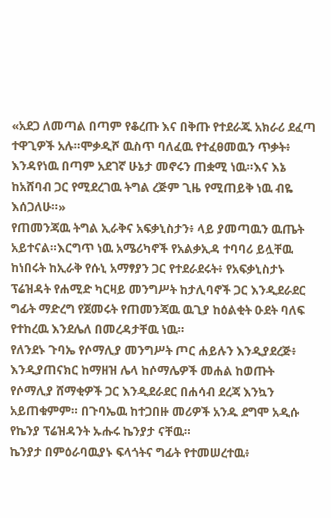«አደጋ ለመጣል በጣም የቆረጡ እና በቅጡ የተደራጁ አክራሪ ደፈጣ ተዋጊዎች አሉ።ሞቃዲሾ ዉስጥ ባለፈዉ የተፈፀመዉን ጥቃት፥ እንዳየነዉ በጣም አደገኛ ሁኔታ መኖሩን ጠቋሚ ነዉ።እና እኔ ከአሸባብ ጋር የሚደረገዉ ትግል ረጅም ጊዜ የሚጠይቅ ነዉ ብዬ እሰጋለሁ።»
የጠመንጃዉ ትግል ኢራቅና አፍቃኒስታን፥ ላይ ያመጣዉን ዉጤት አይተናል።እርግጥ ነዉ አሜሪካኖች የአልቃኢዳ ተባባሪ ይሏቸዉ ከነበሩት ከኢራቅ የሱኒ አማፃያን ጋር የተደራደሩት፥ የአፍቃኒስታኑ ፕሬዝዳት የሐሚድ ካርዛይ መንግሥት ከታሊባኖች ጋር እንዲደራደር ግፊት ማድረግ የጀመሩት የጠመንጃዉ ዉጊያ ከዕልቂት ዑደት ባለፍ የተከረዉ እንደሌለ በመረዳታቸዉ ነዉ።
የለንደኑ ጉባኤ የሶማሊያ መንግሥት ጦር ሐይሉን እንዲያደረጅ፥ እንዲያጠናክር ከማዘዝ ሌላ ከሶማሌዎች መሐል ከወጡት የሶማሊያ ሸማቂዎች ጋር እንዲደራደር በሐሳብ ደረጃ እንኳን አይጠቁምም። በጉባኤዉ ከተጋበዙ መሪዎች አንዱ ደግሞ አዲሱ የኬንያ ፕሬዝዳንት ኡሑሩ ኬንያታ ናቸዉ።
ኬንያታ በምዕራባዉያኑ ፍላጎትና ግፊት የተመሠረተዉ፥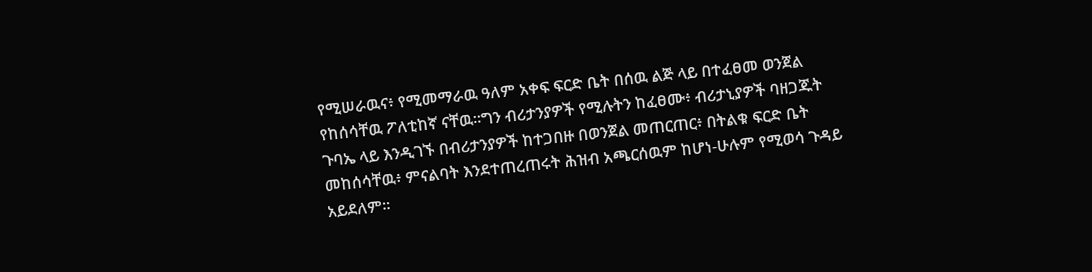የሚሠራዉና፥ የሚመማራዉ ዓለም አቀፍ ፍርድ ቤት በሰዉ ልጅ ላይ በተፈፀመ ወንጀል የከሰሳቸዉ ፖለቲከኛ ናቸዉ።ግን ብሪታንያዎች የሚሉትን ከፈፀሙ፥ ብሪታኒያዎች ባዘጋጁት ጉባኤ ላይ እንዲገኙ በብሪታንያዎች ከተጋበዙ በወንጀል መጠርጠር፥ በትልቁ ፍርድ ቤት መከሰሳቸዉ፥ ምናልባት እንደተጠረጠሩት ሕዝብ አጫርሰዉም ከሆነ-ሁሉም የሚወሳ ጉዳይ አይደለም።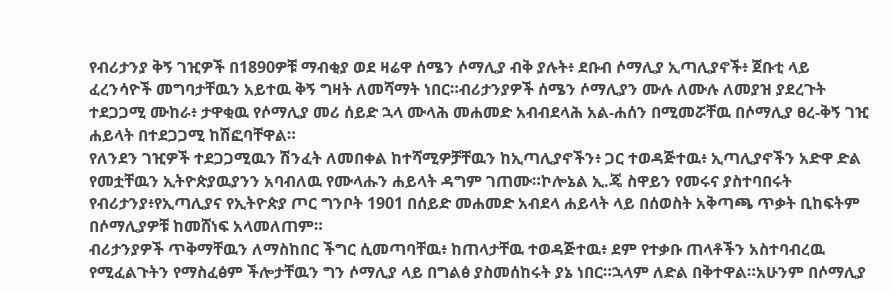የብሪታንያ ቅኝ ገዢዎች በ1890ዎቹ ማብቂያ ወደ ዛሬዋ ሰሜን ሶማሊያ ብቅ ያሉት፥ ደቡብ ሶማሊያ ኢጣሊያኖች፥ ጀቡቲ ላይ ፈረንሳዮች መግባታቸዉን አይተዉ ቅኝ ግዛት ለመሻማት ነበር።ብሪታንያዎች ሰሜን ሶማሊያን ሙሉ ለሙሉ ለመያዝ ያደረጉት ተደጋጋሚ ሙከራ፥ ታዋቂዉ የሶማሊያ መሪ ሰይድ ኋላ ሙላሕ መሐመድ አብብደላሕ አል-ሐሰን በሚመሯቸዉ በሶማሊያ ፀረ-ቅኝ ገዢ ሐይላት በተደጋጋሚ ከሽፎባቸዋል።
የለንደን ገዢዎች ተደጋጋሚዉን ሽንፈት ለመበቀል ከተሻሚዎቻቸዉን ከኢጣሊያኖችን፥ ጋር ተወዳጅተዉ፥ ኢጣሊያኖችን አድዋ ድል የመቷቸዉን ኢትዮጵያዉያንን አባብለዉ የሙላሑን ሐይላት ዳግም ገጠሙ።ኮሎኔል ኢ.ጄ ስዋይን የመሩና ያስተባበሩት የብሪታንያ፥የኢጣሊያና የኢትዮጵያ ጦር ግንቦት 1901 በሰይድ መሐመድ አብደላ ሐይላት ላይ በሰወስት አቅጣጫ ጥቃት ቢከፍትም በሶማሊያዎቹ ከመሸነፍ አላመለጠም።
ብሪታንያዎች ጥቅማቸዉን ለማስከበር ችግር ሲመጣባቸዉ፥ ከጠላታቸዉ ተወዳጅተዉ፥ ደም የተቃቡ ጠላቶችን አስተባብረዉ የሚፈልጉትን የማስፈፅም ችሎታቸዉን ግን ሶማሊያ ላይ በግልፅ ያስመሰከሩት ያኔ ነበር።ኋላም ለድል በቅተዋል።አሁንም በሶማሊያ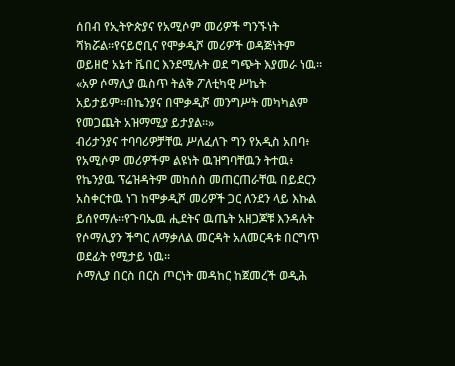ሰበብ የኢትዮጵያና የአሚሶም መሪዎች ግንኙነት ሻክሯል።የናይሮቢና የሞቃዲሾ መሪዎች ወዳጅነትም ወይዘሮ አኔተ ቬበር እንደሚሉት ወደ ግጭት እያመራ ነዉ።
«አዎ ሶማሊያ ዉስጥ ትልቅ ፖለቲካዊ ሥኬት አይታይም።በኬንያና በሞቃዲሾ መንግሥት መካካልም የመጋጨት አዝማሚያ ይታያል።»
ብሪታንያና ተባባሪዎቻቸዉ ሥለፈለጉ ግን የአዲስ አበባ፥ የአሚሶም መሪዎችም ልዩነት ዉዝግባቸዉን ትተዉ፥ የኬንያዉ ፕሬዝዳትም መከሰስ መጠርጠራቸዉ በይደርን አስቀርተዉ ነገ ከሞቃዲሾ መሪዎች ጋር ለንደን ላይ እኩል ይሰየማሉ።የጉባኤዉ ሒደትና ዉጤት አዘጋጆቹ እንዳሉት የሶማሊያን ችግር ለማቃለል መርዳት አለመርዳቱ በርግጥ ወደፊት የሚታይ ነዉ።
ሶማሊያ በርስ በርስ ጦርነት መዳከር ከጀመረች ወዲሕ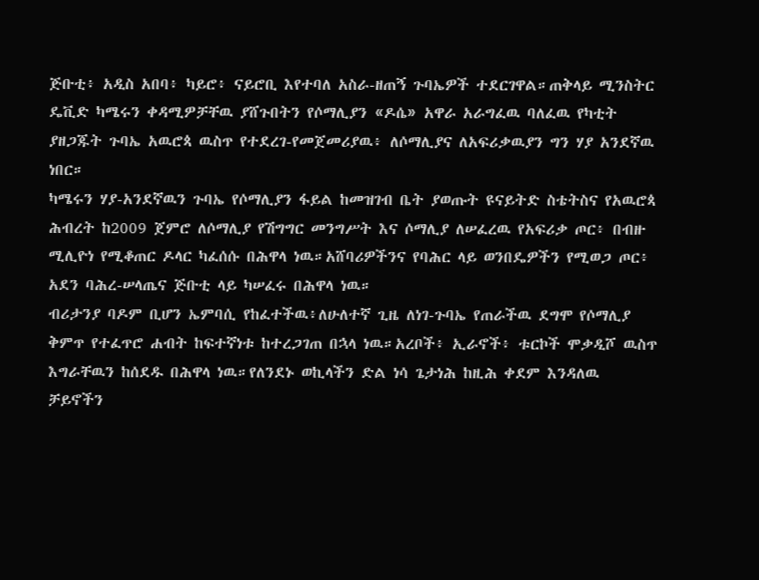ጅቡቲ፥ አዲስ አበባ፥ ካይሮ፥ ናይሮቢ እየተባለ አስራ-ዘጠኝ ጉባኤዎች ተደርገዋል።ጠቅላይ ሚንስትር ዴቪድ ካሜሩን ቀዳሚዎቻቸዉ ያሸጉበትን የሶማሊያን «ዶሴ» አዋራ አራግፈዉ ባለፈዉ የካቲት ያዘጋጁት ጉባኤ አዉሮጳ ዉስጥ የተደረገ-የመጀመሪያዉ፥ ለሶማሊያና ለአፍሪቃዉያን ግን ሃያ አንደኛዉ ነበር።
ካሜሩን ሃያ-አንደኛዉን ጉባኤ የሶማሊያን ፋይል ከመዝገብ ቤት ያወጡት ዩናይትድ ስቴትስና የአዉሮጳ ሕብረት ከ2009 ጀምሮ ለሶማሊያ የሽግግር መንግሥት እና ሶማሊያ ለሠፈረዉ የአፍሪቃ ጦር፥ በብዙ ሚሊዮነ የሚቆጠር ዶላር ካፈሰሱ በሕዋላ ነዉ።አሸባሪዎችንና የባሕር ላይ ወንበዴዎችን የሚወጋ ጦር፥ አደን ባሕረ-ሠላጤና ጅቡቲ ላይ ካሠፈሩ በሕዋላ ነዉ።
ብሪታንያ ባዶም ቢሆን ኤምባሲ የከፈተችዉ፥ለሁለተኛ ጊዜ ለነገ-ጉባኤ የጠራችዉ ደግሞ የሶማሊያ ቅምጥ የተፈጥሮ ሐብት ከፍተኛነቱ ከተረጋገጠ በኋላ ነዉ።አረቦች፥ ኢራኖች፥ ቱርኮች ሞቃዲሾ ዉስጥ እግራቸዉን ከሰደዱ በሕዋላ ነዉ።የለንደኑ ወኪላችን ድል ነሳ ጌታነሕ ከዚሕ ቀደም እንዳለዉ ቻይኖችን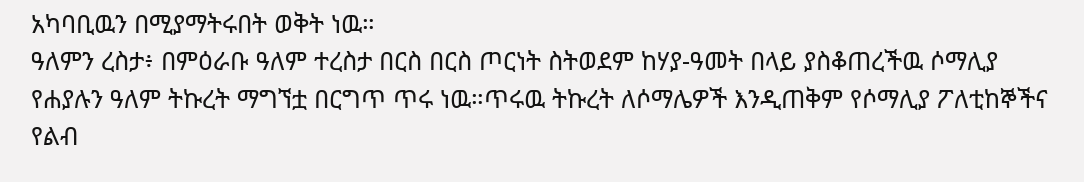አካባቢዉን በሚያማትሩበት ወቅት ነዉ።
ዓለምን ረስታ፥ በምዕራቡ ዓለም ተረስታ በርስ በርስ ጦርነት ስትወደም ከሃያ-ዓመት በላይ ያስቆጠረችዉ ሶማሊያ የሐያሉን ዓለም ትኩረት ማግኘቷ በርግጥ ጥሩ ነዉ።ጥሩዉ ትኩረት ለሶማሌዎች እንዲጠቅም የሶማሊያ ፖለቲከኞችና የልብ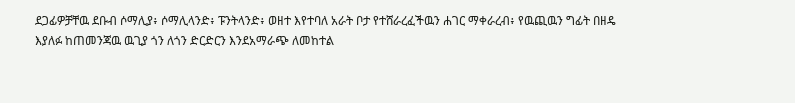ደጋፊዎቻቸዉ ደቡብ ሶማሊያ፥ ሶማሊላንድ፥ ፑንትላንድ፥ ወዘተ እየተባለ አራት ቦታ የተሸራረፈችዉን ሐገር ማቀራረብ፥ የዉጪዉን ግፊት በዘዴ እያለፉ ከጠመንጃዉ ዉጊያ ጎን ለጎን ድርድርን እንደአማራጭ ለመከተል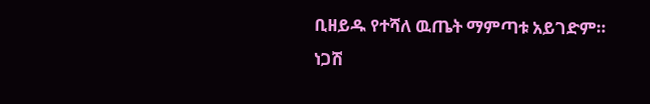ቢዘይዱ የተሻለ ዉጤት ማምጣቱ አይገድም።
ነጋሽ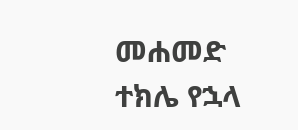መሐመድ
ተክሌ የኋላ